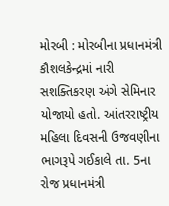મોરબી : મોરબીના પ્રધાનમંત્રી કૌશલકેન્દ્રમાં નારી સશક્તિકરણ અંગે સેમિનાર યોજાયો હતો. આંતરરાષ્ટ્રીય મહિલા દિવસની ઉજવણીના ભાગરૂપે ગઈકાલે તા. 5ના રોજ પ્રધાનમંત્રી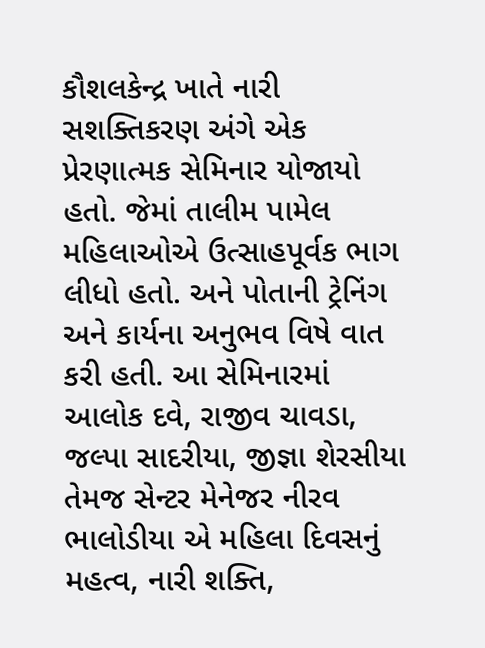કૌશલકેન્દ્ર ખાતે નારી સશક્તિકરણ અંગે એક પ્રેરણાત્મક સેમિનાર યોજાયો હતો. જેમાં તાલીમ પામેલ મહિલાઓએ ઉત્સાહપૂર્વક ભાગ લીધો હતો. અને પોતાની ટ્રેનિંગ અને કાર્યના અનુભવ વિષે વાત કરી હતી. આ સેમિનારમાં આલોક દવે, રાજીવ ચાવડા, જલ્પા સાદરીયા, જીજ્ઞા શેરસીયા તેમજ સેન્ટર મેનેજર નીરવ ભાલોડીયા એ મહિલા દિવસનું મહત્વ, નારી શક્તિ,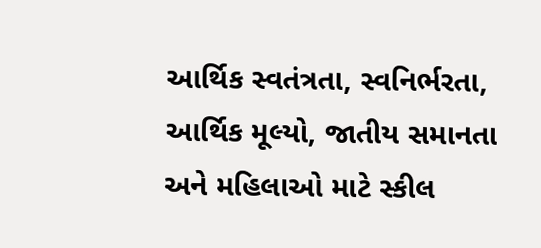આર્થિક સ્વતંત્રતા, સ્વનિર્ભરતા, આર્થિક મૂલ્યો, જાતીય સમાનતા અને મહિલાઓ માટે સ્કીલ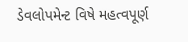ડેવલોપમેન્ટ વિષે મહત્વપૂર્ણ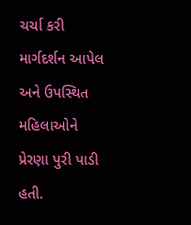ચર્ચા કરી માર્ગદર્શન આપેલ અને ઉપસ્થિત મહિલાઓને પ્રેરણા પુરી પાડી હતી.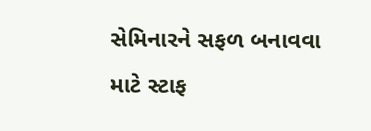સેમિનારને સફળ બનાવવા માટે સ્ટાફ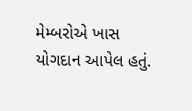મેમ્બરોએ ખાસ યોગદાન આપેલ હતું.